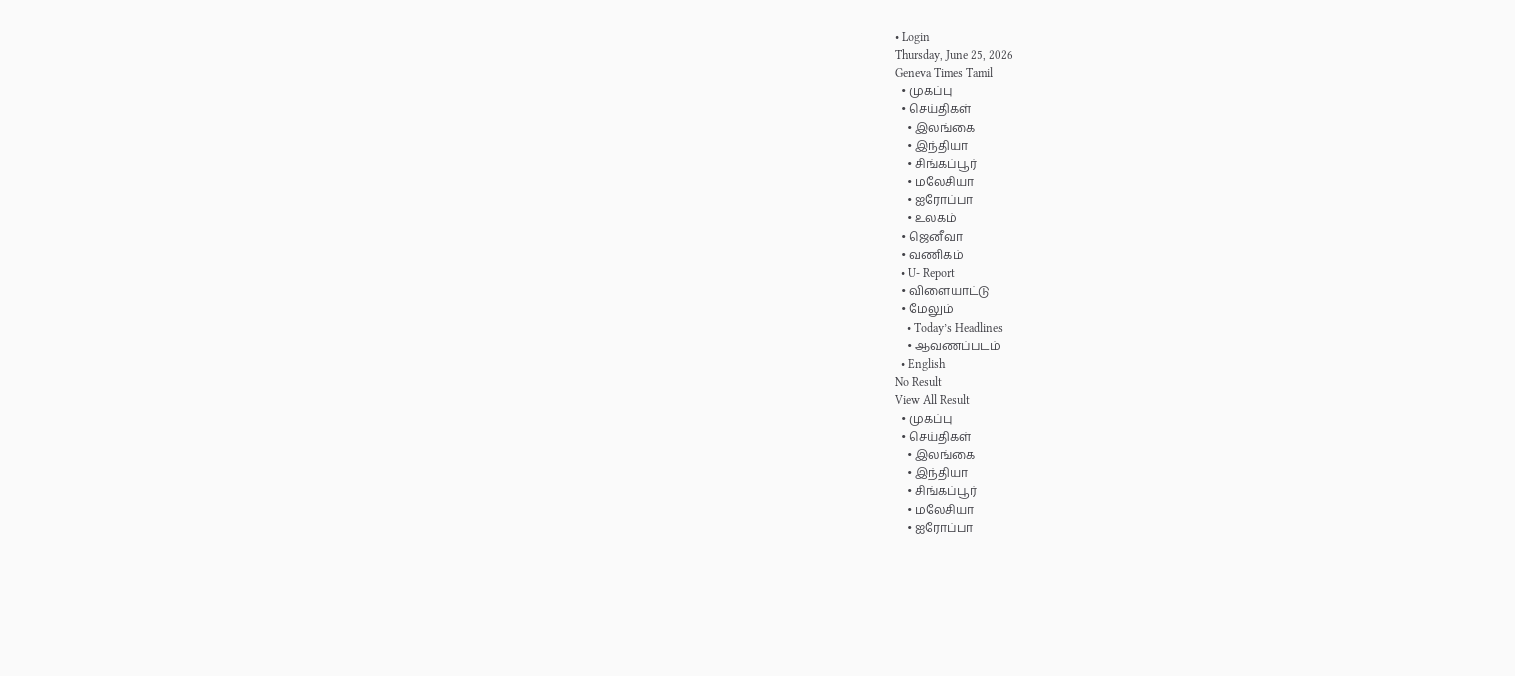• Login
Thursday, June 25, 2026
Geneva Times Tamil
  • முகப்பு
  • செய்திகள்
    • இலங்கை
    • இந்தியா
    • சிங்கப்பூர்
    • மலேசியா
    • ஐரோப்பா
    • உலகம்
  • ஜெனீவா
  • வணிகம்
  • U- Report
  • விளையாட்டு
  • மேலும்
    • Today’s Headlines
    • ஆவணப்படம்
  • English
No Result
View All Result
  • முகப்பு
  • செய்திகள்
    • இலங்கை
    • இந்தியா
    • சிங்கப்பூர்
    • மலேசியா
    • ஐரோப்பா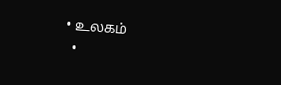• உலகம்
  •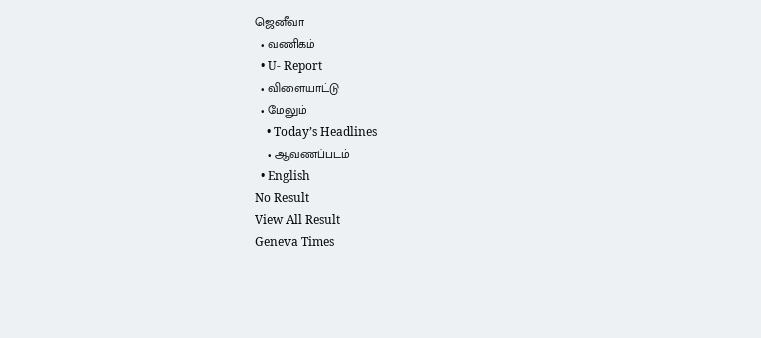ஜெனீவா
  • வணிகம்
  • U- Report
  • விளையாட்டு
  • மேலும்
    • Today’s Headlines
    • ஆவணப்படம்
  • English
No Result
View All Result
Geneva Times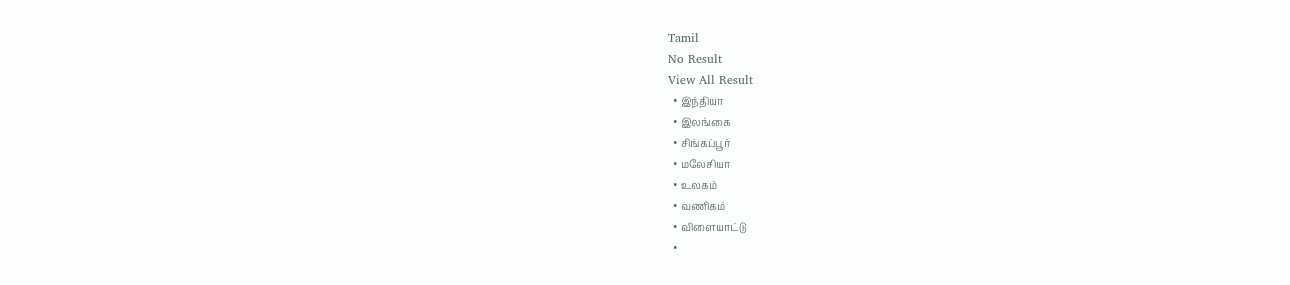Tamil
No Result
View All Result
  • இந்தியா
  • இலங்கை
  • சிங்கப்பூர்
  • மலேசியா
  • உலகம்
  • வணிகம்
  • விளையாட்டு
  •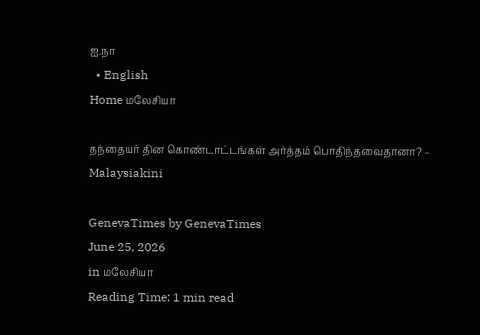ஐ.நா
  • English
Home மலேசியா

தந்தையர் தின கொண்டாட்டங்கள் அர்த்தம் பொதிந்தவைதானா? – Malaysiakini

GenevaTimes by GenevaTimes
June 25, 2026
in மலேசியா
Reading Time: 1 min read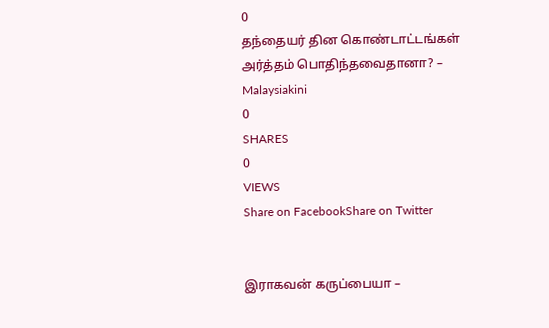0
தந்தையர் தின கொண்டாட்டங்கள் அர்த்தம் பொதிந்தவைதானா? – Malaysiakini
0
SHARES
0
VIEWS
Share on FacebookShare on Twitter


இராகவன் கருப்பையா –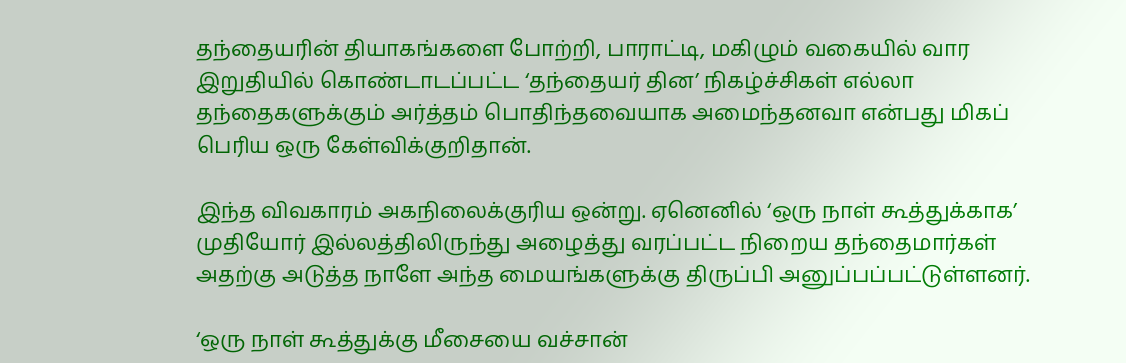தந்தையரின் தியாகங்களை போற்றி, பாராட்டி, மகிழும் வகையில் வார இறுதியில் கொண்டாடப்பட்ட ‘தந்தையர் தின’ நிகழ்ச்சிகள் எல்லா தந்தைகளுக்கும் அர்த்தம் பொதிந்தவையாக அமைந்தனவா என்பது மிகப் பெரிய ஒரு கேள்விக்குறிதான்.

இந்த விவகாரம் அகநிலைக்குரிய ஒன்று. ஏனெனில் ‘ஒரு நாள் கூத்துக்காக’ முதியோர் இல்லத்திலிருந்து அழைத்து வரப்பட்ட நிறைய தந்தைமார்கள் அதற்கு அடுத்த நாளே அந்த மையங்களுக்கு திருப்பி அனுப்பப்பட்டுள்ளனர்.

‘ஒரு நாள் கூத்துக்கு மீசையை வச்சான்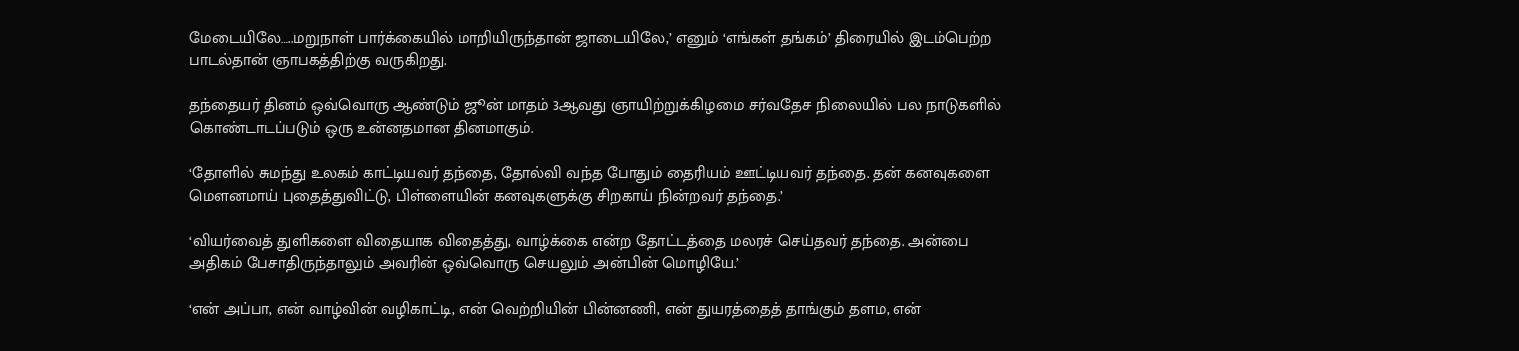மேடையிலே…..மறுநாள் பார்க்கையில் மாறியிருந்தான் ஜாடையிலே,’ எனும் ‘எங்கள் தங்கம்’ திரையில் இடம்பெற்ற பாடல்தான் ஞாபகத்திற்கு வருகிறது.

தந்தையர் தினம் ஒவ்வொரு ஆண்டும் ஜூன் மாதம் 3ஆவது ஞாயிற்றுக்கிழமை சர்வதேச நிலையில் பல நாடுகளில் கொண்டாடப்படும் ஒரு உன்னதமான தினமாகும்.

‘தோளில் சுமந்து உலகம் காட்டியவர் தந்தை, தோல்வி வந்த போதும் தைரியம் ஊட்டியவர் தந்தை. தன் கனவுகளை மௌனமாய் புதைத்துவிட்டு, பிள்ளையின் கனவுகளுக்கு சிறகாய் நின்றவர் தந்தை.’

‘வியர்வைத் துளிகளை விதையாக விதைத்து, வாழ்க்கை என்ற தோட்டத்தை மலரச் செய்தவர் தந்தை. அன்பை அதிகம் பேசாதிருந்தாலும் அவரின் ஒவ்வொரு செயலும் அன்பின் மொழியே.’

‘என் அப்பா, என் வாழ்வின் வழிகாட்டி, என் வெற்றியின் பின்னணி, என் துயரத்தைத் தாங்கும் தளம, என்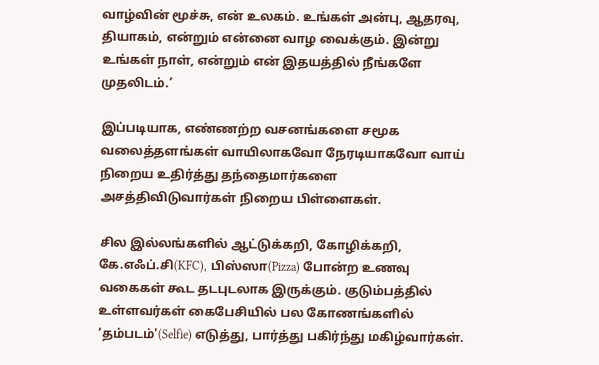வாழ்வின் மூச்சு, என் உலகம். உங்கள் அன்பு, ஆதரவு, தியாகம், என்றும் என்னை வாழ வைக்கும். இன்று உங்கள் நாள், என்றும் என் இதயத்தில் நீங்களே முதலிடம்.’

இப்படியாக, எண்ணற்ற வசனங்களை சமூக வலைத்தளங்கள் வாயிலாகவோ நேரடியாகவோ வாய் நிறைய உதிர்த்து தந்தைமார்களை அசத்திவிடுவார்கள் நிறைய பிள்ளைகள்.

சில இல்லங்களில் ஆட்டுக்கறி, கோழிக்கறி, கே.எஃப்.சி(KFC), பிஸ்ஸா(Pizza) போன்ற உணவு வகைகள் கூட தடபுடலாக இருக்கும். குடும்பத்தில் உள்ளவர்கள் கைபேசியில் பல கோணங்களில் ‘தம்படம்'(Selfie) எடுத்து, பார்த்து பகிர்ந்து மகிழ்வார்கள்.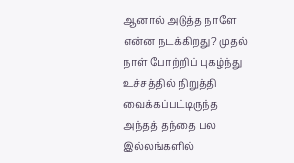ஆனால் அடுத்த நாளே என்ன நடக்கிறது? முதல் நாள் போற்றிப் புகழ்ந்து உச்சத்தில் நிறுத்தி வைக்கப்பட்டிருந்த அந்தத் தந்தை பல இல்லங்களில்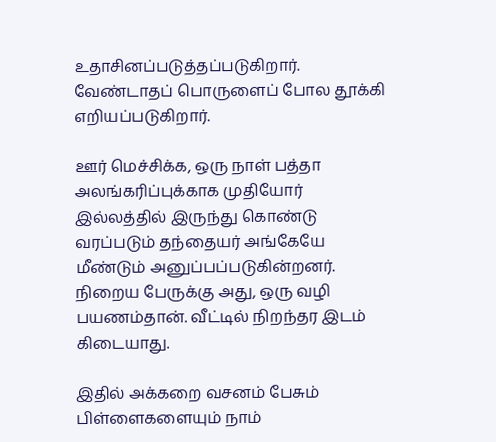உதாசினப்படுத்தப்படுகிறார். வேண்டாதப் பொருளைப் போல தூக்கி எறியப்படுகிறார்.

ஊர் மெச்சிக்க, ஒரு நாள் பத்தா அலங்கரிப்புக்காக முதியோர் இல்லத்தில் இருந்து கொண்டு வரப்படும் தந்தையர் அங்கேயே மீண்டும் அனுப்பப்படுகின்றனர். நிறைய பேருக்கு அது, ஒரு வழி பயணம்தான். வீட்டில் நிறந்தர இடம் கிடையாது.

இதில் அக்கறை வசனம் பேசும் பிள்ளைகளையும் நாம்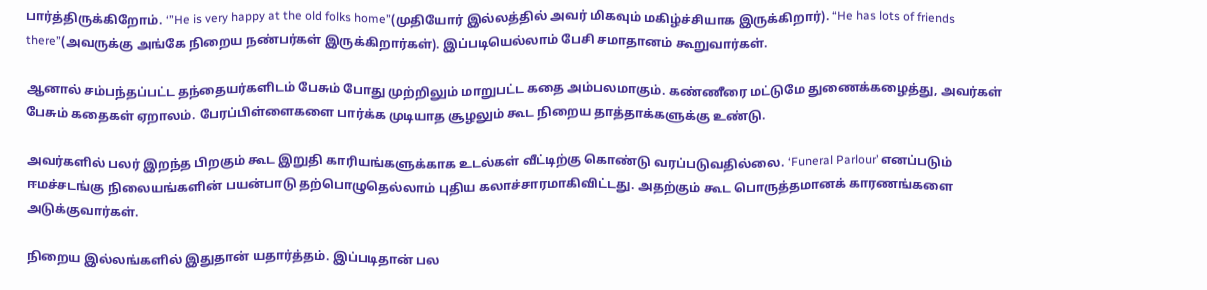பார்த்திருக்கிறோம். ‘”He is very happy at the old folks home”(முதியோர் இல்லத்தில் அவர் மிகவும் மகிழ்ச்சியாக இருக்கிறார்). “He has lots of friends there”(அவருக்கு அங்கே நிறைய நண்பர்கள் இருக்கிறார்கள்). இப்படியெல்லாம் பேசி சமாதானம் கூறுவார்கள்.

ஆனால் சம்பந்தப்பட்ட தந்தையர்களிடம் பேசும் போது முற்றிலும் மாறுபட்ட கதை அம்பலமாகும். கண்ணீரை மட்டுமே துணைக்கழைத்து, அவர்கள் பேசும் கதைகள் ஏறாலம். பேரப்பிள்ளைகளை பார்க்க முடியாத சூழலும் கூட நிறைய தாத்தாக்களுக்கு உண்டு.

அவர்களில் பலர் இறந்த பிறகும் கூட இறுதி காரியங்களுக்காக உடல்கள் வீட்டிற்கு கொண்டு வரப்படுவதில்லை. ‘Funeral Parlour’ எனப்படும் ஈமச்சடங்கு நிலையங்களின் பயன்பாடு தற்பொழுதெல்லாம் புதிய கலாச்சாரமாகிவிட்டது. அதற்கும் கூட பொருத்தமானக் காரணங்களை அடுக்குவார்கள்.

நிறைய இல்லங்களில் இதுதான் யதார்த்தம். இப்படிதான் பல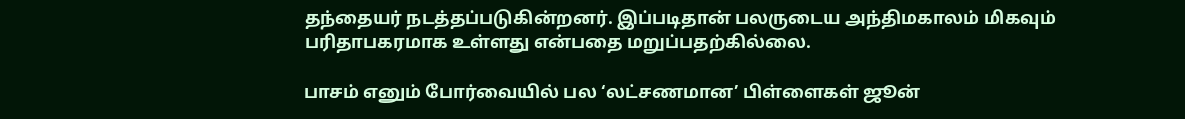தந்தையர் நடத்தப்படுகின்றனர். இப்படிதான் பலருடைய அந்திமகாலம் மிகவும் பரிதாபகரமாக உள்ளது என்பதை மறுப்பதற்கில்லை.

பாசம் எனும் போர்வையில் பல ‘லட்சணமான’ பிள்ளைகள் ஜூன்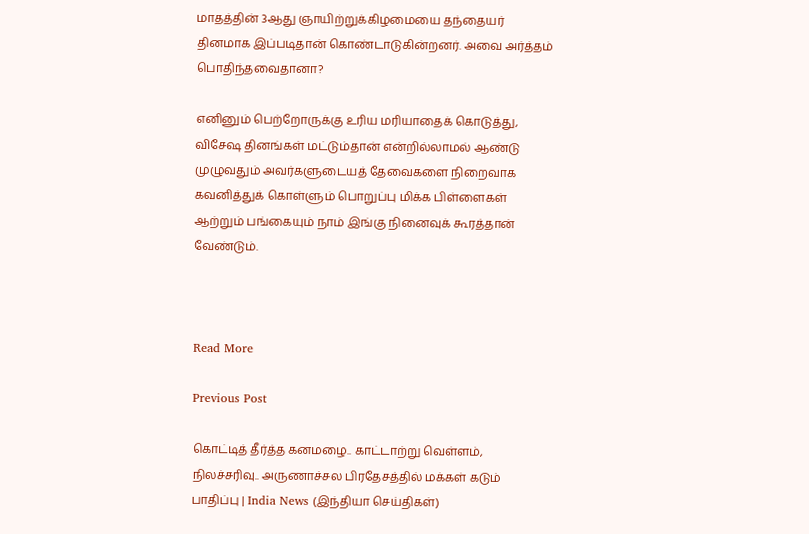மாதத்தின் 3ஆது ஞாயிற்றுக்கிழமையை தந்தையர் தினமாக இப்படிதான் கொண்டாடுகின்றனர். அவை அர்த்தம் பொதிந்தவைதானா?

எனினும் பெற்றோருக்கு உரிய மரியாதைக் கொடுத்து, விசேஷ தினங்கள் மட்டும்தான் என்றில்லாமல் ஆண்டு முழுவதும் அவர்களுடையத் தேவைகளை நிறைவாக கவனித்துக் கொள்ளும் பொறுப்பு மிக்க பிள்ளைகள் ஆற்றும் பங்கையும் நாம் இங்கு நினைவுக் கூரத்தான் வேண்டும்.



Read More

Previous Post

கொட்டித் தீர்த்த கனமழை.. காட்டாற்று வெள்ளம், நிலச்சரிவு.. அருணாச்சல பிரதேசத்தில் மக்கள் கடும் பாதிப்பு | India News (இந்தியா செய்திகள்)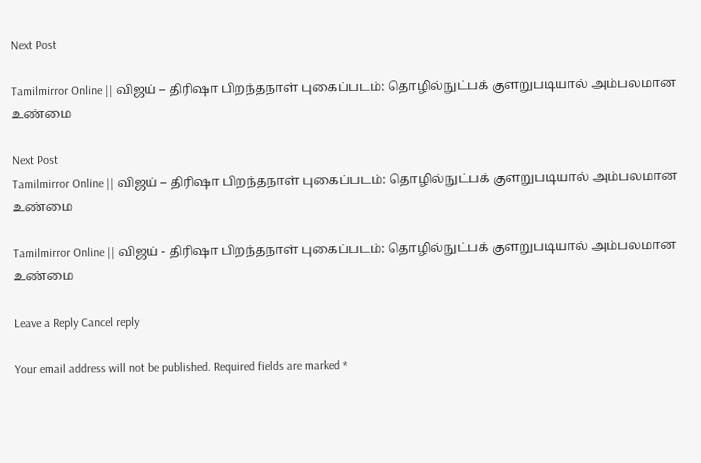Next Post

Tamilmirror Online || விஜய் – திரிஷா பிறந்தநாள் புகைப்படம்: தொழில்நுட்பக் குளறுபடியால் அம்பலமான உண்மை

Next Post
Tamilmirror Online || விஜய் – திரிஷா பிறந்தநாள் புகைப்படம்: தொழில்நுட்பக் குளறுபடியால் அம்பலமான உண்மை

Tamilmirror Online || விஜய் - திரிஷா பிறந்தநாள் புகைப்படம்: தொழில்நுட்பக் குளறுபடியால் அம்பலமான உண்மை

Leave a Reply Cancel reply

Your email address will not be published. Required fields are marked *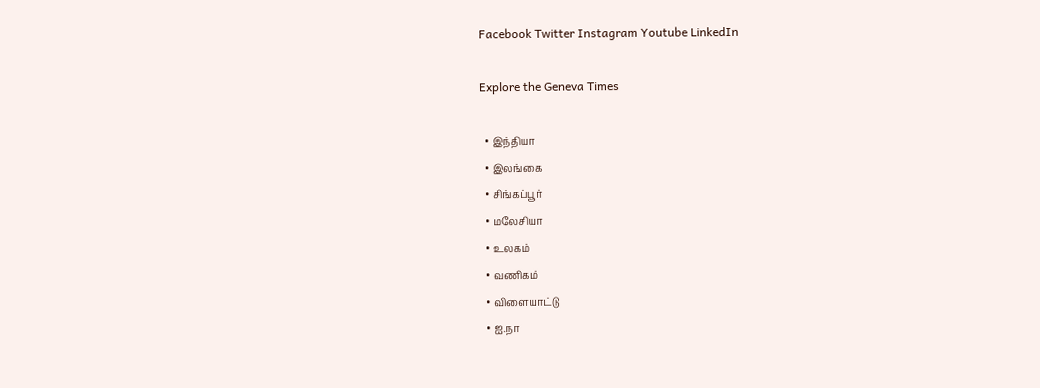Facebook Twitter Instagram Youtube LinkedIn

Explore the Geneva Times

  • இந்தியா
  • இலங்கை
  • சிங்கப்பூர்
  • மலேசியா
  • உலகம்
  • வணிகம்
  • விளையாட்டு
  • ஐ.நா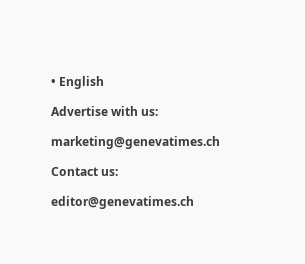• English

Advertise with us:

marketing@genevatimes.ch

Contact us:

editor@genevatimes.ch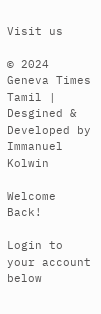Visit us

© 2024 Geneva Times Tamil | Desgined & Developed by Immanuel Kolwin

Welcome Back!

Login to your account below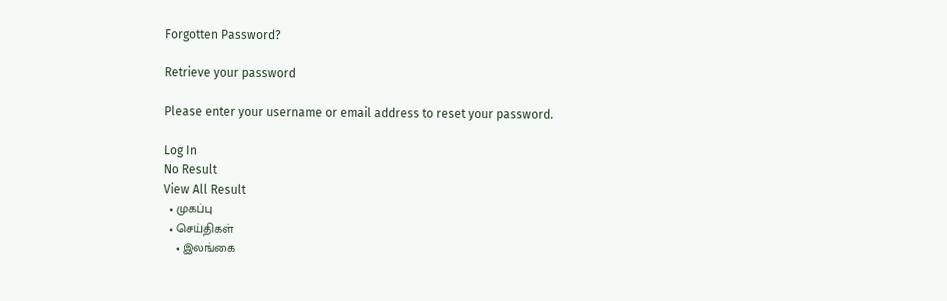Forgotten Password?

Retrieve your password

Please enter your username or email address to reset your password.

Log In
No Result
View All Result
  • முகப்பு
  • செய்திகள்
    • இலங்கை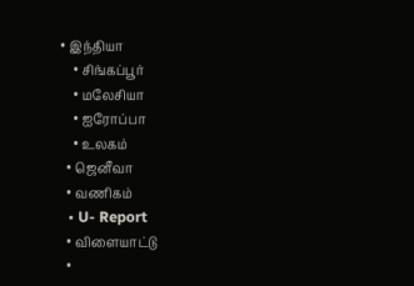• இந்தியா
    • சிங்கப்பூர்
    • மலேசியா
    • ஐரோப்பா
    • உலகம்
  • ஜெனீவா
  • வணிகம்
  • U- Report
  • விளையாட்டு
  •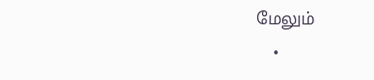மேலும்
    •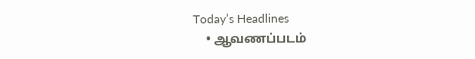Today’s Headlines
    • ஆவணப்படம்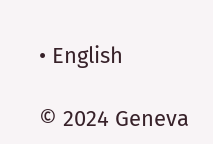• English

© 2024 Geneva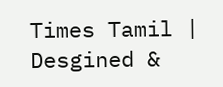Times Tamil | Desgined &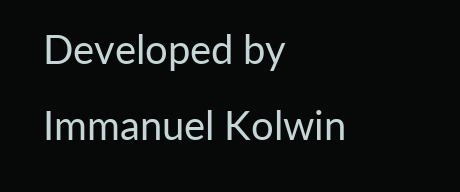Developed by Immanuel Kolwin